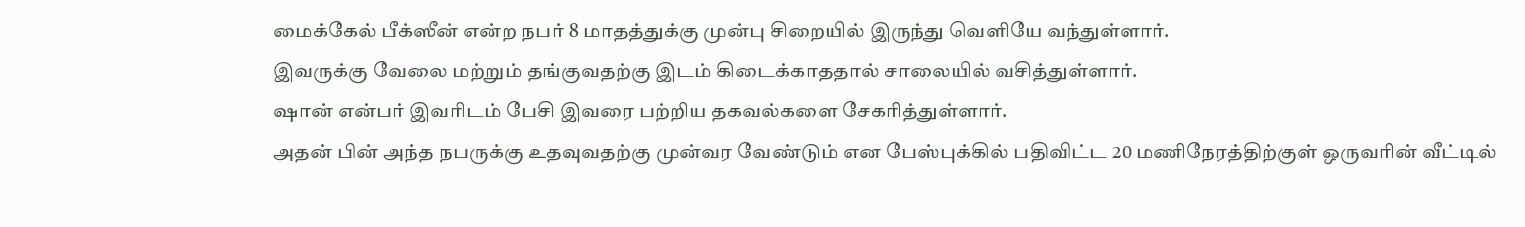மைக்கேல் பீக்ஸீன் என்ற நபர் 8 மாதத்துக்கு முன்பு சிறையில் இருந்து வெளியே வந்துள்ளார்.
இவருக்கு வேலை மற்றும் தங்குவதற்கு இடம் கிடைக்காததால் சாலையில் வசித்துள்ளார்.
ஷான் என்பர் இவரிடம் பேசி இவரை பற்றிய தகவல்களை சேகரித்துள்ளார்.
அதன் பின் அந்த நபருக்கு உதவுவதற்கு முன்வர வேண்டும் என பேஸ்புக்கில் பதிவிட்ட 20 மணிநேரத்திற்குள் ஒருவரின் வீட்டில்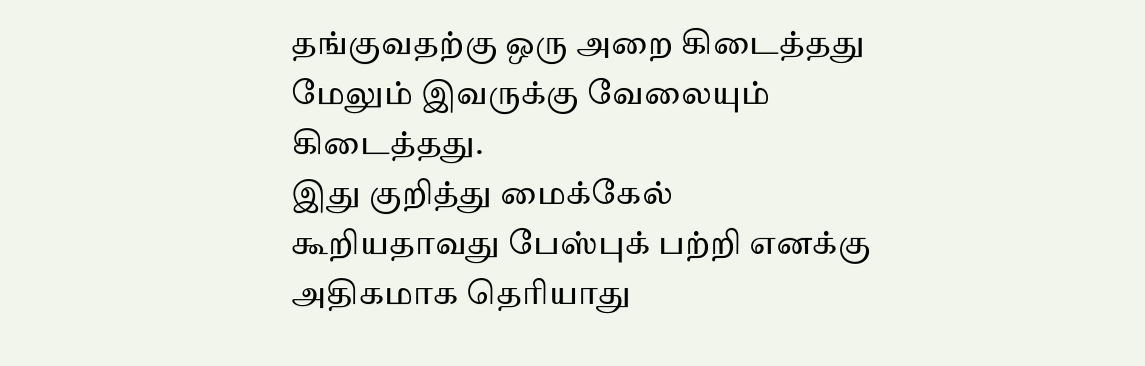தங்குவதற்கு ஒரு அறை கிடைத்தது மேலும் இவருக்கு வேலையும் கிடைத்தது.
இது குறித்து மைக்கேல் கூறியதாவது பேஸ்புக் பற்றி எனக்கு அதிகமாக தெரியாது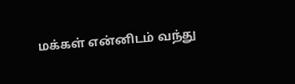மக்கள் என்னிடம் வந்து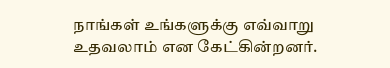நாங்கள் உங்களுக்கு எவ்வாறு உதவலாம் என கேட்கின்றனர்.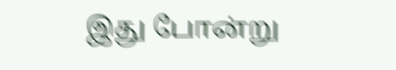இது போன்று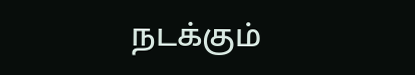நடக்கும்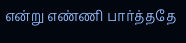என்று எண்ணி பார்த்ததே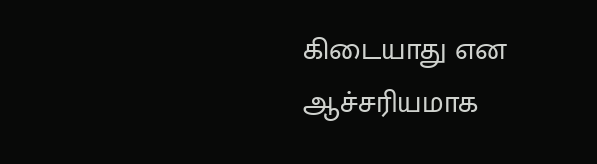கிடையாது என ஆச்சரியமாக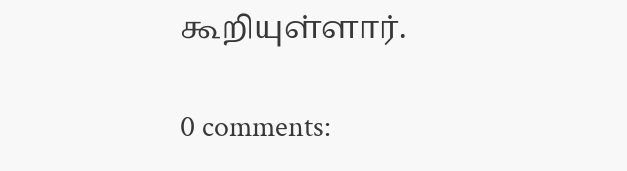கூறியுள்ளார்.

0 comments: